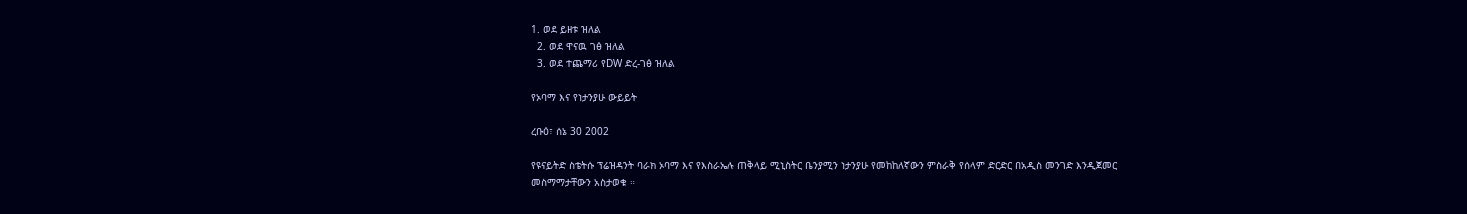1. ወደ ይዘቱ ዝለል
  2. ወደ ዋናዉ ገፅ ዝለል
  3. ወደ ተጨማሪ የDW ድረ-ገፅ ዝለል

የኦባማ እና የነታንያሁ ውይይት

ረቡዕ፣ ሰኔ 30 2002

የዩናይትድ ስቴትሱ ፕሬዝዳንት ባራክ ኦባማ እና የእስራኤሉ ጠቅላይ ሚኒስትር ቤንያሚን ነታንያሁ የመከከለኛውን ምስራቅ የሰላም ድርድር በአዲስ መንገድ እንዲጀመር መስማማታቸውን አስታወቁ ።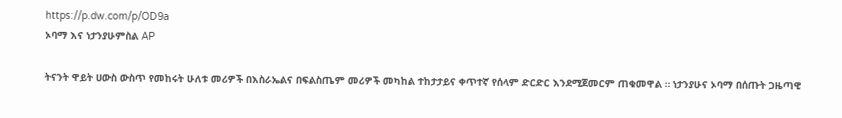https://p.dw.com/p/OD9a
ኦባማ እና ነታንያሁምስል AP

ትናንት ዋይት ሀውስ ውስጥ የመከሩት ሁለቱ መሪዎች በእስራኤልና በፍልስጤም መሪዎች መካከል ተከታታይና ቀጥተኛ የሰላም ድርድር እንደሚጀመርም ጠቁመዋል ። ነታንያሁና ኦባማ በሰጡት ጋዜጣዊ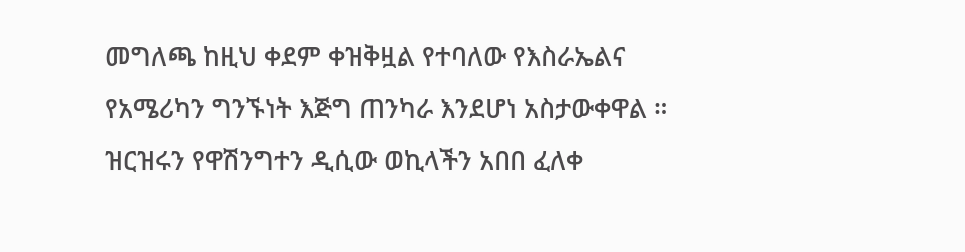መግለጫ ከዚህ ቀደም ቀዝቅዟል የተባለው የእስራኤልና የአሜሪካን ግንኙነት እጅግ ጠንካራ እንደሆነ አስታውቀዋል ። ዝርዝሩን የዋሽንግተን ዲሲው ወኪላችን አበበ ፈለቀ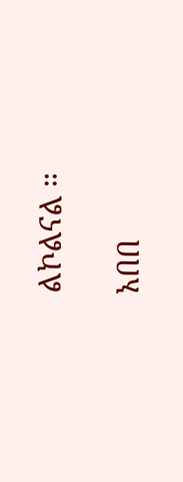ልኮልናል ።

አበበ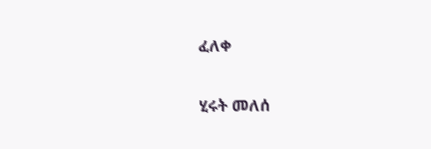ፈለቀ

ሂሩት መለሰ